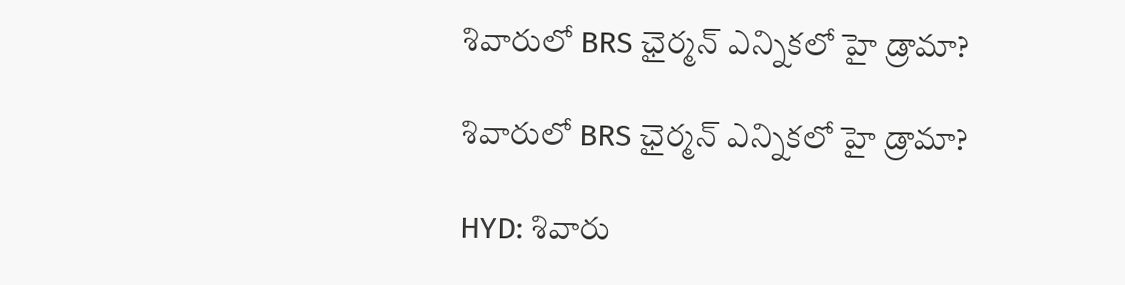శివారులో BRS ఛైర్మన్ ఎన్నికలో హై డ్రామా?

శివారులో BRS ఛైర్మన్ ఎన్నికలో హై డ్రామా?

HYD: శివారు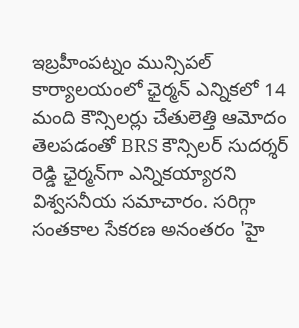ఇబ్రహీంపట్నం మున్సిపల్ కార్యాలయంలో ఛైర్మన్ ఎన్నికలో 14 మంది కౌన్సిలర్లు చేతులెత్తి ఆమోదం తెలపడంతో BRS కౌన్సిలర్ సుదర్శర్ రెడ్డి ఛైర్మన్‌గా ఎన్నికయ్యారని విశ్వసనీయ సమాచారం. సరిగ్గా సంతకాల సేకరణ అనంతరం 'హై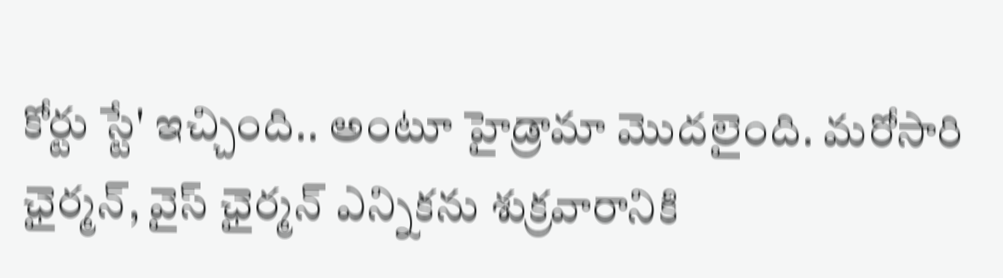కోర్టు స్టే' ఇచ్చింది.. అంటూ హైడ్రామా మొదలైంది. మరోసారి ఛైర్మన్, వైస్ ఛైర్మన్ ఎన్నికను శుక్రవారానికి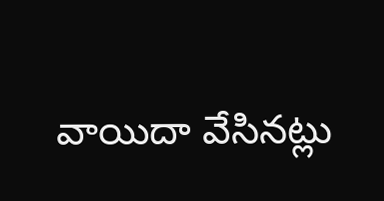వాయిదా వేసినట్లు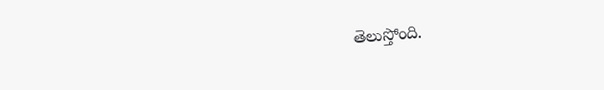తెలుస్తోంది.